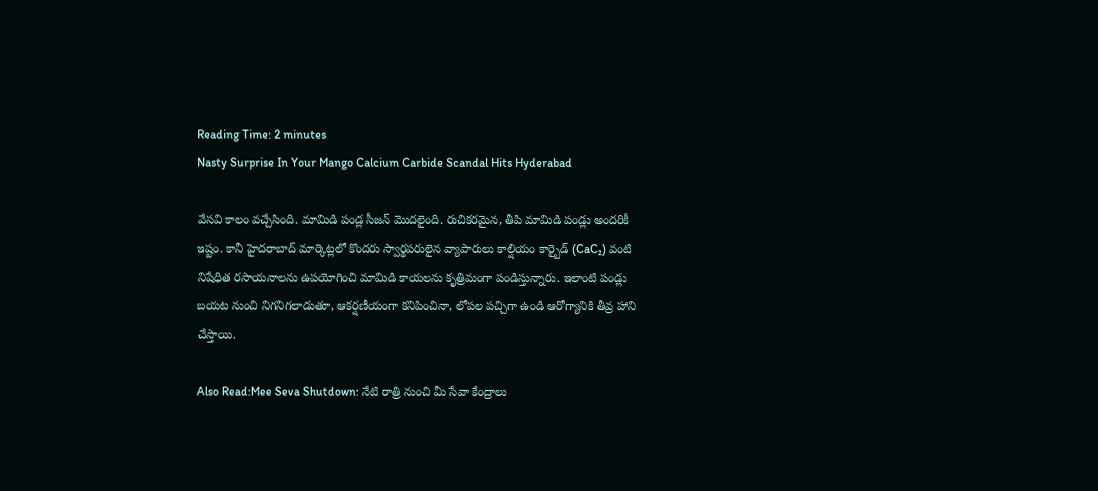Reading Time: 2 minutes
Nasty Surprise In Your Mango Calcium Carbide Scandal Hits Hyderabad

వేసవి కాలం వచ్చేసింది. మామిడి పండ్ల సీజన్ మొదలైంది. రుచికరమైన, తీపి మామిడి పండ్లు అందరికీ ఇష్టం. కానీ హైదరాబాద్ మార్కెట్లలో కొందరు స్వార్థపరులైన వ్యాపారులు కాల్షియం కార్బైడ్ (CaC₂) వంటి నిషేధిత రసాయనాలను ఉపయోగించి మామిడి కాయలను కృత్రిమంగా పండిస్తున్నారు. ఇలాంటి పండ్లు బయట నుంచి నిగనిగలాడుతూ, ఆకర్షణీయంగా కనిపించినా, లోపల పచ్చిగా ఉండి ఆరోగ్యానికి తీవ్ర హాని చేస్తాయి.

Also Read:Mee Seva Shutdown: నేటి రాత్రి నుంచి మీ సేవా కేంద్రాలు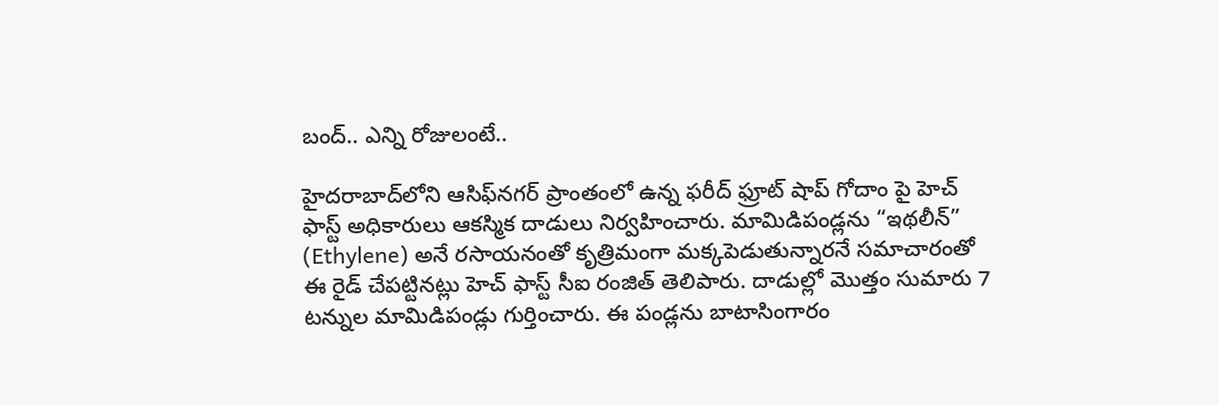బంద్.. ఎన్ని రోజులంటే..

హైదరాబాద్‌లోని ఆసిఫ్‌నగర్ ప్రాంతంలో ఉన్న ఫరీద్ ఫ్రూట్ షాప్ గోదాం పై హెచ్ ఫాస్ట్ అధికారులు ఆకస్మిక దాడులు నిర్వహించారు. మామిడిపండ్లను “ఇథలీన్” (Ethylene) అనే రసాయనంతో కృత్రిమంగా మక్కపెడుతున్నారనే సమాచారంతో ఈ రైడ్ చేపట్టినట్లు హెచ్ ఫాస్ట్ సీఐ రంజిత్ తెలిపారు. దాడుల్లో మొత్తం సుమారు 7 టన్నుల మామిడిపండ్లు గుర్తించారు. ఈ పండ్లను బాటాసింగారం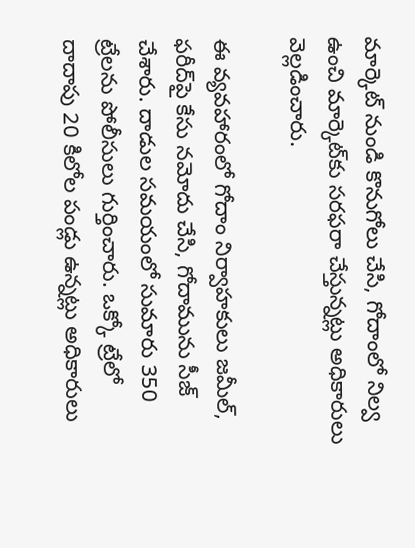మార్కెట్ నుండి కొనుగోలు చేసి, గోదాంలో నిల్వ ఉంచి మార్కెట్‌కు సరఫరా చేస్తున్నట్లు అధికారులు వెల్లడించారు.

ఈ వ్యవహారంలో గోదాం నిర్వాహకులు జమీల్, ఫరీద్‌పై కేసు నమోదు చేసి, గోదామును సీజ్ చేశారు. దాడుల సమయంలో సుమారు 350 ట్రేలను పోలీసులు గుర్తించారు. ఒక్కో ట్రేలో దాదాపు 20 కిలోల పండ్లు ఉన్నట్లు అధికారులు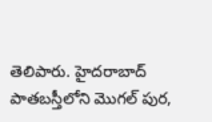తెలిపారు. హైదరాబాద్ పాతబస్తీలోని మొగల్ పుర,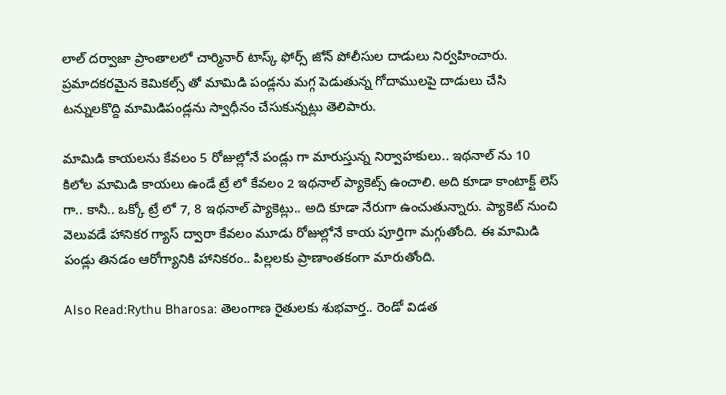లాల్ దర్వాజా ప్రాంతాలలో చార్మినార్ టాస్క్ ఫోర్స్ జోన్ పోలీసుల దాడులు నిర్వహించారు. ప్రమాదకరమైన కెమికల్స్ తో మామిడి పండ్లను మగ్గ పెడుతున్న గోదాములపై దాడులు చేసి టన్నులకొద్ది మామిడిపండ్లను స్వాధీనం చేసుకున్నట్లు తెలిపారు.

మామిడి కాయలను కేవలం 5 రోజుల్లోనే పండ్లు గా మారుస్తున్న నిర్వాహకులు.. ఇథనాల్ ను 10 కిలోల మామిడి కాయలు ఉండే ట్రే లో కేవలం 2 ఇథనాల్ ప్యాకెట్స్ ఉంచాలి. అది కూడా కాంటాక్ట్ లెస్ గా.. కానీ.. ఒక్కో ట్రే లో 7, 8 ఇథనాల్ ప్యాకెట్లు.. అది కూడా నేరుగా ఉంచుతున్నారు. ప్యాకెట్ నుంచి వెలువడే హానికర గ్యాస్ ద్వారా కేవలం మూడు రోజుల్లోనే కాయ పూర్తిగా మగ్గుతోంది. ఈ మామిడి పండ్లు తినడం ఆరోగ్యానికి హానికరం.. పిల్లలకు ప్రాణాంతకంగా మారుతోంది.

Also Read:Rythu Bharosa: తెలంగాణ రైతులకు శుభవార్త.. రెండో విడత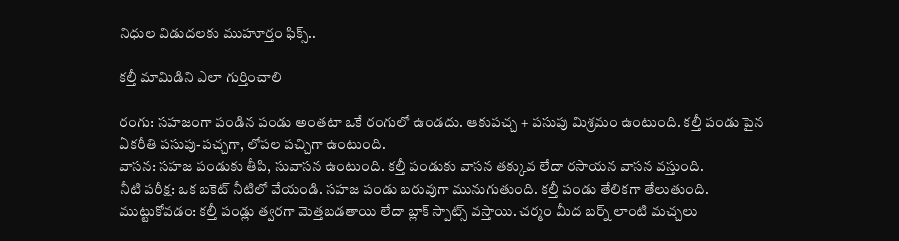నిధుల విడుదలకు ముహూర్తం ఫిక్స్..

కల్తీ మామిడిని ఎలా గుర్తించాలి

రంగు: సహజంగా పండిన పండు అంతటా ఒకే రంగులో ఉండదు. ఆకుపచ్చ + పసుపు మిశ్రమం ఉంటుంది. కల్తీ పండు పైన ఏకరీతి పసుపు-పచ్చగా, లోపల పచ్చిగా ఉంటుంది.
వాసన: సహజ పండుకు తీపి, సువాసన ఉంటుంది. కల్తీ పండుకు వాసన తక్కువ లేదా రసాయన వాసన వస్తుంది.
నీటి పరీక్ష: ఒక బకెట్ నీటిలో వేయండి. సహజ పండు బరువుగా మునుగుతుంది. కల్తీ పండు తేలికగా తేలుతుంది.
ముట్టుకోవడం: కల్తీ పండ్లు త్వరగా మెత్తబడతాయి లేదా బ్లాక్ స్పాట్స్ వస్తాయి. చర్మం మీద బర్న్ లాంటి మచ్చలు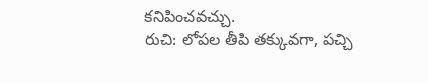కనిపించవచ్చు.
రుచి: లోపల తీపి తక్కువగా, పచ్చి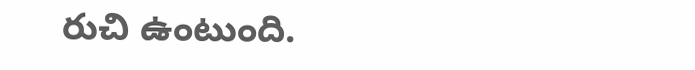రుచి ఉంటుంది.